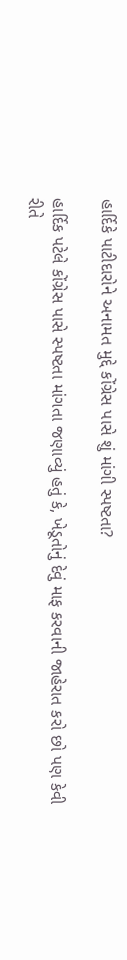હાર્દિકે પાટીદારોને અનામત મુદ્દે કોંગ્રેસ પાસે શું માંગી સ્પષ્ટતા?

હાર્દિક પટેલે કોંગ્રેસ પાસે સ્પષ્ટતા માંગતા જણાવ્યું હતું કે, ખેડૂતોનું દેવું માફ કરવાની જાહેરાત કરો છો પણ કેવી રીતે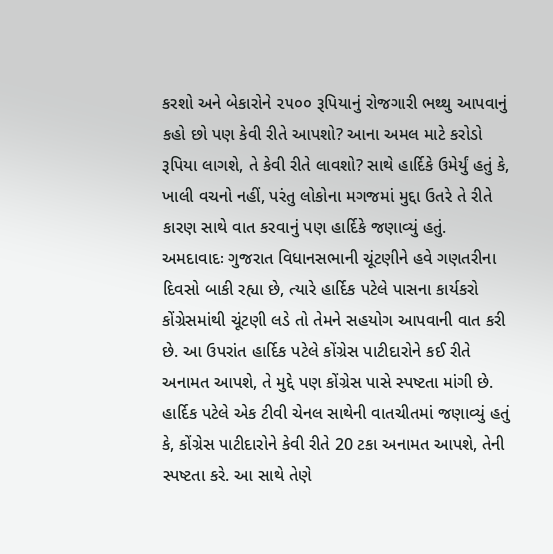કરશો અને બેકારોને ૨૫૦૦ રૂપિયાનું રોજગારી ભથ્થુ આપવાનું કહો છો પણ કેવી રીતે આપશો? આના અમલ માટે કરોડો રૂપિયા લાગશે, તે કેવી રીતે લાવશો? સાથે હાર્દિકે ઉમેર્યું હતું કે, ખાલી વચનો નહીં, પરંતુ લોકોના મગજમાં મુદ્દા ઉતરે તે રીતે કારણ સાથે વાત કરવાનું પણ હાર્દિકે જણાવ્યું હતું.
અમદાવાદઃ ગુજરાત વિધાનસભાની ચૂંટણીને હવે ગણતરીના દિવસો બાકી રહ્યા છે, ત્યારે હાર્દિક પટેલે પાસના કાર્યકરો કોંગ્રેસમાંથી ચૂંટણી લડે તો તેમને સહયોગ આપવાની વાત કરી છે. આ ઉપરાંત હાર્દિક પટેલે કોંગ્રેસ પાટીદારોને કઈ રીતે અનામત આપશે, તે મુદ્દે પણ કોંગ્રેસ પાસે સ્પષ્ટતા માંગી છે.
હાર્દિક પટેલે એક ટીવી ચેનલ સાથેની વાતચીતમાં જણાવ્યું હતું કે, કોંગ્રેસ પાટીદારોને કેવી રીતે 20 ટકા અનામત આપશે, તેની સ્પષ્ટતા કરે. આ સાથે તેણે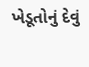ખેડૂતોનું દેવું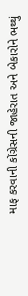માફ કરવાની કોંગ્રેસની જાહેરાત અને બેકારોને ભથ્થું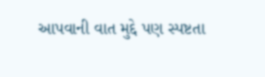આપવાની વાત મુદ્દે પણ સ્પષ્ટતા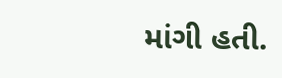માંગી હતી.